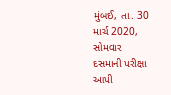મુંબઈ, તા. 30 માર્ચ 2020, સોમવાર
દસમાની પરીક્ષા આપી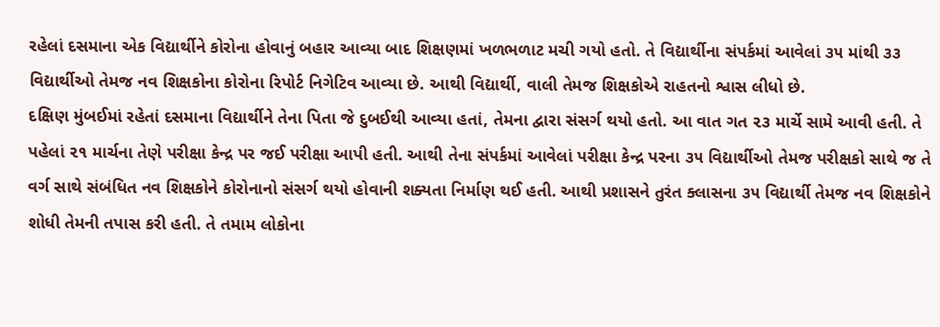રહેલાં દસમાના એક વિદ્યાર્થીને કોરોના હોવાનું બહાર આવ્યા બાદ શિક્ષણમાં ખળભળાટ મચી ગયો હતો. તે વિદ્યાર્થીના સંપર્કમાં આવેલાં ૩૫ માંથી ૩૩ વિદ્યાર્થીઓ તેમજ નવ શિક્ષકોના કોરોના રિપોર્ટ નિગેટિવ આવ્યા છે. આથી વિદ્યાર્થી, વાલી તેમજ શિક્ષકોએ રાહતનો શ્વાસ લીધો છે.
દક્ષિણ મુંબઈમાં રહેતાં દસમાના વિદ્યાર્થીને તેના પિતા જે દુબઈથી આવ્યા હતાં, તેમના દ્વારા સંસર્ગ થયો હતો. આ વાત ગત ૨૩ માર્ચે સામે આવી હતી. તે પહેલાં ૨૧ માર્ચના તેણે પરીક્ષા કેન્દ્ર પર જઈ પરીક્ષા આપી હતી. આથી તેના સંપર્કમાં આવેલાં પરીક્ષા કેન્દ્ર પરના ૩૫ વિદ્યાર્થીઓ તેમજ પરીક્ષકો સાથે જ તે વર્ગ સાથે સંબંધિત નવ શિક્ષકોને કોરોનાનો સંસર્ગ થયો હોવાની શક્યતા નિર્માણ થઈ હતી. આથી પ્રશાસને તુરંત ક્લાસના ૩૫ વિદ્યાર્થી તેમજ નવ શિક્ષકોને શોધી તેમની તપાસ કરી હતી. તે તમામ લોકોના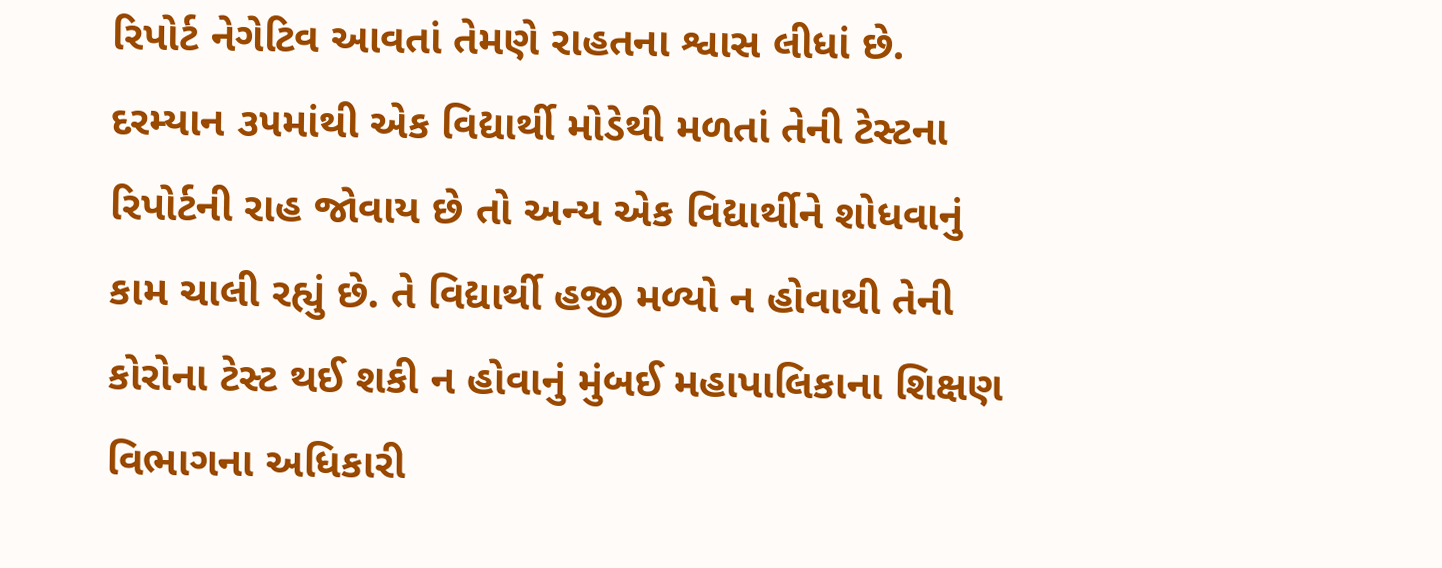રિપોર્ટ નેગેટિવ આવતાં તેમણે રાહતના શ્વાસ લીધાં છે.
દરમ્યાન ૩૫માંથી એક વિદ્યાર્થી મોડેથી મળતાં તેની ટેસ્ટના રિપોર્ટની રાહ જોવાય છે તો અન્ય એક વિદ્યાર્થીને શોધવાનું કામ ચાલી રહ્યું છે. તે વિદ્યાર્થી હજી મળ્યો ન હોવાથી તેની કોરોના ટેસ્ટ થઈ શકી ન હોવાનું મુંબઈ મહાપાલિકાના શિક્ષણ વિભાગના અધિકારી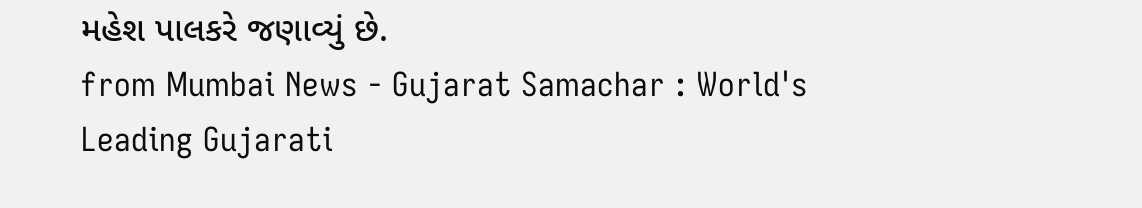મહેશ પાલકરે જણાવ્યું છે.
from Mumbai News - Gujarat Samachar : World's Leading Gujarati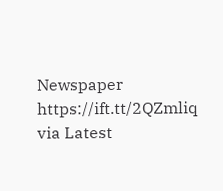Newspaper https://ift.tt/2QZmliq
via Latest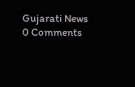Gujarati News
0 Comments